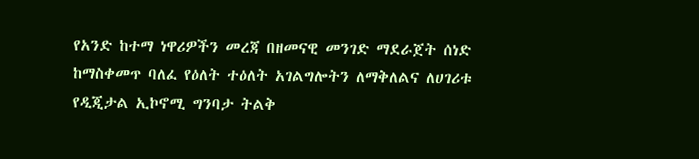የአንድ ከተማ ነዋሪዎችን መረጃ በዘመናዊ መንገድ ማደራጀት ሰነድ ከማስቀመጥ ባለፈ የዕለት ተዕለት አገልግሎትን ለማቅለልና ለሀገሪቱ የዲጂታል ኢኮኖሚ ግንባታ ትልቅ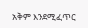አቅም እንደሚፈጥር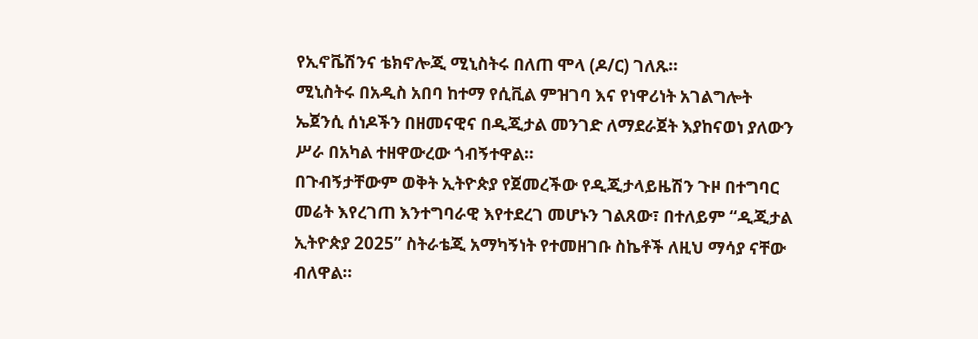የኢኖቬሽንና ቴክኖሎጂ ሚኒስትሩ በለጠ ሞላ (ዶ/ር) ገለጹ።
ሚኒስትሩ በአዲስ አበባ ከተማ የሲቪል ምዝገባ እና የነዋሪነት አገልግሎት ኤጀንሲ ሰነዶችን በዘመናዊና በዲጂታል መንገድ ለማደራጀት እያከናወነ ያለውን ሥራ በአካል ተዘዋውረው ጎብኝተዋል።
በጉብኝታቸውም ወቅት ኢትዮጵያ የጀመረችው የዲጂታላይዜሽን ጉዞ በተግባር መሬት እየረገጠ እንተግባራዊ እየተደረገ መሆኑን ገልጸው፣ በተለይም “ዲጂታል ኢትዮጵያ 2025” ስትራቴጂ አማካኝነት የተመዘገቡ ስኬቶች ለዚህ ማሳያ ናቸው ብለዋል።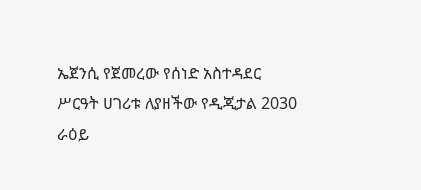ኤጀንሲ የጀመረው የሰነድ አስተዳደር ሥርዓት ሀገሪቱ ለያዘችው የዲጂታል 2030 ራዕይ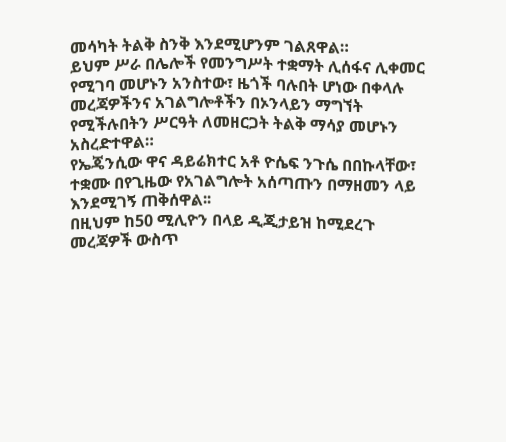መሳካት ትልቅ ስንቅ እንደሚሆንም ገልጸዋል።
ይህም ሥራ በሌሎች የመንግሥት ተቋማት ሊሰፋና ሊቀመር የሚገባ መሆኑን አንስተው፣ ዜጎች ባሉበት ሆነው በቀላሉ መረጃዎችንና አገልግሎቶችን በኦንላይን ማግኘት የሚችሉበትን ሥርዓት ለመዘርጋት ትልቅ ማሳያ መሆኑን አስረድተዋል።
የኤጄንሲው ዋና ዳይሬክተር አቶ ዮሴፍ ንጉሴ በበኩላቸው፣ ተቋሙ በየጊዜው የአገልግሎት አሰጣጡን በማዘመን ላይ እንደሚገኝ ጠቅሰዋል፡፡
በዚህም ከ50 ሚሊዮን በላይ ዲጂታይዝ ከሚደረጉ መረጃዎች ውስጥ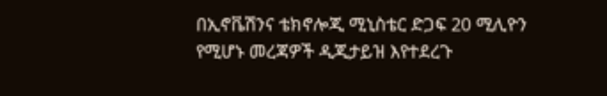በኢኖቬሽንና ቴክኖሎጂ ሚኒስቴር ድጋፍ 20 ሚሊዮን የሚሆኑ መረጃዎች ዲጂታይዝ እየተደረጉ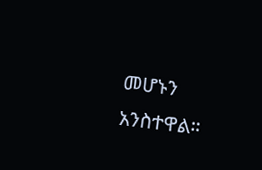መሆኑን አንስተዋል።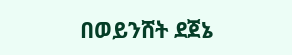በወይንሸት ደጀኔ